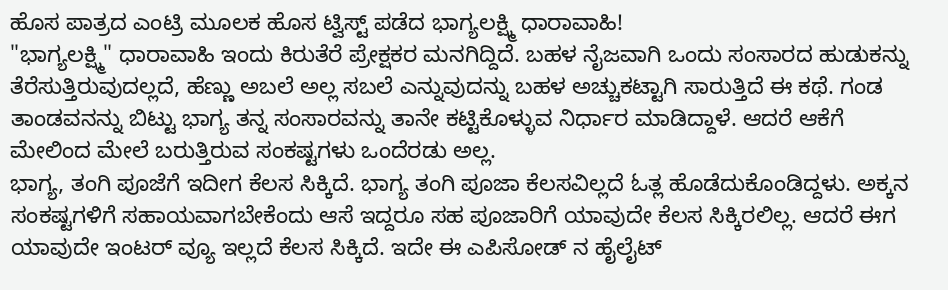ಹೊಸ ಪಾತ್ರದ ಎಂಟ್ರಿ ಮೂಲಕ ಹೊಸ ಟ್ವಿಸ್ಟ್ ಪಡೆದ ಭಾಗ್ಯಲಕ್ಷ್ಮಿ ಧಾರಾವಾಹಿ!
"ಭಾಗ್ಯಲಕ್ಷ್ಮಿ" ಧಾರಾವಾಹಿ ಇಂದು ಕಿರುತೆರೆ ಪ್ರೇಕ್ಷಕರ ಮನಗಿದ್ದಿದೆ. ಬಹಳ ನೈಜವಾಗಿ ಒಂದು ಸಂಸಾರದ ಹುಡುಕನ್ನು ತೆರೆಸುತ್ತಿರುವುದಲ್ಲದೆ, ಹೆಣ್ಣು ಅಬಲೆ ಅಲ್ಲ ಸಬಲೆ ಎನ್ನುವುದನ್ನು ಬಹಳ ಅಚ್ಚುಕಟ್ಟಾಗಿ ಸಾರುತ್ತಿದೆ ಈ ಕಥೆ. ಗಂಡ ತಾಂಡವನನ್ನು ಬಿಟ್ಟು ಭಾಗ್ಯ ತನ್ನ ಸಂಸಾರವನ್ನು ತಾನೇ ಕಟ್ಟಿಕೊಳ್ಳುವ ನಿರ್ಧಾರ ಮಾಡಿದ್ದಾಳೆ. ಆದರೆ ಆಕೆಗೆ ಮೇಲಿಂದ ಮೇಲೆ ಬರುತ್ತಿರುವ ಸಂಕಷ್ಟಗಳು ಒಂದೆರಡು ಅಲ್ಲ.
ಭಾಗ್ಯ, ತಂಗಿ ಪೂಜೆಗೆ ಇದೀಗ ಕೆಲಸ ಸಿಕ್ಕಿದೆ. ಭಾಗ್ಯ ತಂಗಿ ಪೂಜಾ ಕೆಲಸವಿಲ್ಲದೆ ಓತ್ಲ ಹೊಡೆದುಕೊಂಡಿದ್ದಳು. ಅಕ್ಕನ ಸಂಕಷ್ಟಗಳಿಗೆ ಸಹಾಯವಾಗಬೇಕೆಂದು ಆಸೆ ಇದ್ದರೂ ಸಹ ಪೂಜಾರಿಗೆ ಯಾವುದೇ ಕೆಲಸ ಸಿಕ್ಕಿರಲಿಲ್ಲ. ಆದರೆ ಈಗ ಯಾವುದೇ ಇಂಟರ್ ವ್ಯೂ ಇಲ್ಲದೆ ಕೆಲಸ ಸಿಕ್ಕಿದೆ. ಇದೇ ಈ ಎಪಿಸೋಡ್ ನ ಹೈಲೈಟ್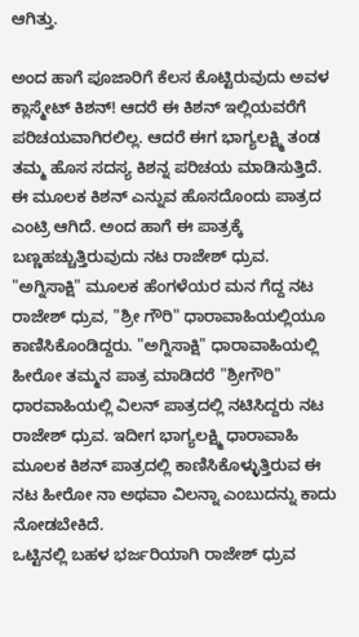ಆಗಿತ್ತು.

ಅಂದ ಹಾಗೆ ಪೂಜಾರಿಗೆ ಕೆಲಸ ಕೊಟ್ಟಿರುವುದು ಅವಳ ಕ್ಲಾಸ್ಮೇಟ್ ಕಿಶನ್! ಆದರೆ ಈ ಕಿಶನ್ ಇಲ್ಲಿಯವರೆಗೆ ಪರಿಚಯವಾಗಿರಲಿಲ್ಲ. ಆದರೆ ಈಗ ಭಾಗ್ಯಲಕ್ಷ್ಮಿ ತಂಡ ತಮ್ಮ ಹೊಸ ಸದಸ್ಯ ಕಿಶನ್ನ ಪರಿಚಯ ಮಾಡಿಸುತ್ತಿದೆ. ಈ ಮೂಲಕ ಕಿಶನ್ ಎನ್ನುವ ಹೊಸದೊಂದು ಪಾತ್ರದ ಎಂಟ್ರಿ ಆಗಿದೆ. ಅಂದ ಹಾಗೆ ಈ ಪಾತ್ರಕ್ಕೆ ಬಣ್ಣಹಚ್ಚುತ್ತಿರುವುದು ನಟ ರಾಜೇಶ್ ಧ್ರುವ.
"ಅಗ್ನಿಸಾಕ್ಷಿ" ಮೂಲಕ ಹೆಂಗಳೆಯರ ಮನ ಗೆದ್ದ ನಟ ರಾಜೇಶ್ ಧ್ರುವ, "ಶ್ರೀ ಗೌರಿ" ಧಾರಾವಾಹಿಯಲ್ಲಿಯೂ ಕಾಣಿಸಿಕೊಂಡಿದ್ದರು. "ಅಗ್ನಿಸಾಕ್ಷಿ" ಧಾರಾವಾಹಿಯಲ್ಲಿ ಹೀರೋ ತಮ್ಮನ ಪಾತ್ರ ಮಾಡಿದರೆ "ಶ್ರೀಗೌರಿ" ಧಾರವಾಹಿಯಲ್ಲಿ ವಿಲನ್ ಪಾತ್ರದಲ್ಲಿ ನಟಿಸಿದ್ದರು ನಟ ರಾಜೇಶ್ ಧ್ರುವ. ಇದೀಗ ಭಾಗ್ಯಲಕ್ಷ್ಮಿ ಧಾರಾವಾಹಿ ಮೂಲಕ ಕಿಶನ್ ಪಾತ್ರದಲ್ಲಿ ಕಾಣಿಸಿಕೊಳ್ಳುತ್ತಿರುವ ಈ ನಟ ಹೀರೋ ನಾ ಅಥವಾ ವಿಲನ್ನಾ ಎಂಬುದನ್ನು ಕಾದು ನೋಡಬೇಕಿದೆ.
ಒಟ್ಟಿನಲ್ಲಿ ಬಹಳ ಭರ್ಜರಿಯಾಗಿ ರಾಜೇಶ್ ಧ್ರುವ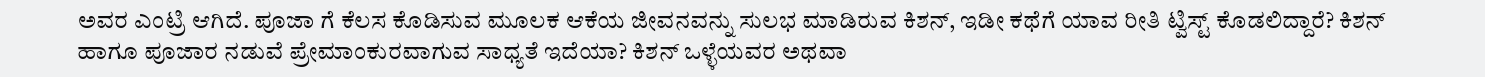ಅವರ ಎಂಟ್ರಿ ಆಗಿದೆ. ಪೂಜಾ ಗೆ ಕೆಲಸ ಕೊಡಿಸುವ ಮೂಲಕ ಆಕೆಯ ಜೀವನವನ್ನು ಸುಲಭ ಮಾಡಿರುವ ಕಿಶನ್, ಇಡೀ ಕಥೆಗೆ ಯಾವ ರೀತಿ ಟ್ವಿಸ್ಟ್ ಕೊಡಲಿದ್ದಾರೆ? ಕಿಶನ್ ಹಾಗೂ ಪೂಜಾರ ನಡುವೆ ಪ್ರೇಮಾಂಕುರವಾಗುವ ಸಾಧ್ಯತೆ ಇದೆಯಾ? ಕಿಶನ್ ಒಳ್ಳೆಯವರ ಅಥವಾ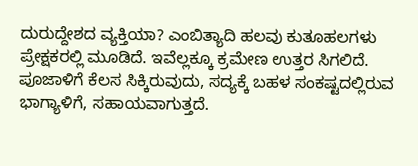ದುರುದ್ದೇಶದ ವ್ಯಕ್ತಿಯಾ? ಎಂಬಿತ್ಯಾದಿ ಹಲವು ಕುತೂಹಲಗಳು ಪ್ರೇಕ್ಷಕರಲ್ಲಿ ಮೂಡಿದೆ. ಇವೆಲ್ಲಕ್ಕೂ ಕ್ರಮೇಣ ಉತ್ತರ ಸಿಗಲಿದೆ.
ಪೂಜಾಳಿಗೆ ಕೆಲಸ ಸಿಕ್ಕಿರುವುದು, ಸದ್ಯಕ್ಕೆ ಬಹಳ ಸಂಕಷ್ಟದಲ್ಲಿರುವ ಭಾಗ್ಯಾಳಿಗೆ, ಸಹಾಯವಾಗುತ್ತದೆ.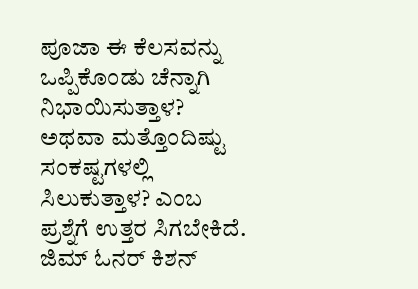ಪೂಜಾ ಈ ಕೆಲಸವನ್ನು ಒಪ್ಪಿಕೊಂಡು ಚೆನ್ನಾಗಿ ನಿಭಾಯಿಸುತ್ತಾಳ? ಅಥವಾ ಮತ್ತೊಂದಿಷ್ಟು ಸಂಕಷ್ಟಗಳಲ್ಲಿ ಸಿಲುಕುತ್ತಾಳ? ಎಂಬ ಪ್ರಶ್ನೆಗೆ ಉತ್ತರ ಸಿಗಬೇಕಿದೆ. ಜಿಮ್ ಓನರ್ ಕಿಶನ್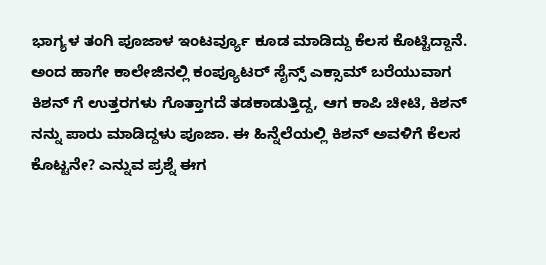ಭಾಗ್ಯಳ ತಂಗಿ ಪೂಜಾಳ ಇಂಟರ್ವ್ಯೂ ಕೂಡ ಮಾಡಿದ್ದು ಕೆಲಸ ಕೊಟ್ಟಿದ್ದಾನೆ. ಅಂದ ಹಾಗೇ ಕಾಲೇಜಿನಲ್ಲಿ ಕಂಪ್ಯೂಟರ್ ಸೈನ್ಸ್ ಎಕ್ಸಾಮ್ ಬರೆಯುವಾಗ ಕಿಶನ್ ಗೆ ಉತ್ತರಗಳು ಗೊತ್ತಾಗದೆ ತಡಕಾಡುತ್ತಿದ್ದ, ಆಗ ಕಾಪಿ ಚೀಟಿ, ಕಿಶನ್ ನನ್ನು ಪಾರು ಮಾಡಿದ್ದಳು ಪೂಜಾ. ಈ ಹಿನ್ನೆಲೆಯಲ್ಲಿ ಕಿಶನ್ ಅವಳಿಗೆ ಕೆಲಸ ಕೊಟ್ಟನೇ? ಎನ್ನುವ ಪ್ರಶ್ನೆ ಈಗ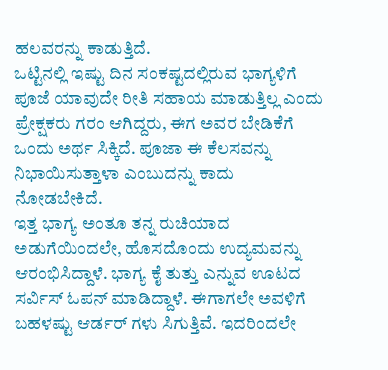ಹಲವರನ್ನು ಕಾಡುತ್ತಿದೆ.
ಒಟ್ಟಿನಲ್ಲಿ ಇಷ್ಟು ದಿನ ಸಂಕಷ್ಟದಲ್ಲಿರುವ ಭಾಗ್ಯಳಿಗೆ ಪೂಜೆ ಯಾವುದೇ ರೀತಿ ಸಹಾಯ ಮಾಡುತ್ತಿಲ್ಲ ಎಂದು ಪ್ರೇಕ್ಷಕರು ಗರಂ ಆಗಿದ್ದರು, ಈಗ ಅವರ ಬೇಡಿಕೆಗೆ ಒಂದು ಅರ್ಥ ಸಿಕ್ಕಿದೆ. ಪೂಜಾ ಈ ಕೆಲಸವನ್ನು ನಿಭಾಯಿಸುತ್ತಾಳಾ ಎಂಬುದನ್ನು ಕಾದು ನೋಡಬೇಕಿದೆ.
ಇತ್ತ ಭಾಗ್ಯ ಅಂತೂ ತನ್ನ ರುಚಿಯಾದ ಅಡುಗೆಯಿಂದಲೇ, ಹೊಸದೊಂದು ಉದ್ಯಮವನ್ನು ಆರಂಭಿಸಿದ್ದಾಳೆ. ಭಾಗ್ಯ ಕೈ ತುತ್ತು ಎನ್ನುವ ಊಟದ ಸರ್ವಿಸ್ ಓಪನ್ ಮಾಡಿದ್ದಾಳೆ. ಈಗಾಗಲೇ ಅವಳಿಗೆ ಬಹಳಷ್ಟು ಆರ್ಡರ್ ಗಳು ಸಿಗುತ್ತಿವೆ. ಇದರಿಂದಲೇ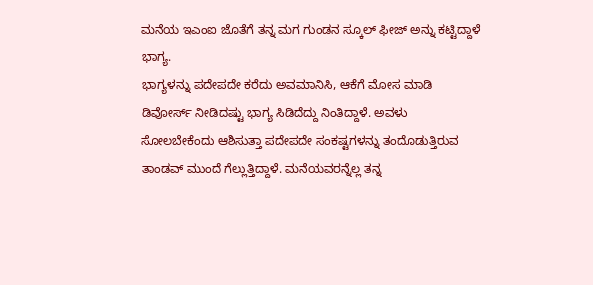ಮನೆಯ ಇಎಂಐ ಜೊತೆಗೆ ತನ್ನ ಮಗ ಗುಂಡನ ಸ್ಕೂಲ್ ಫೀಜ್ ಅನ್ನು ಕಟ್ಟಿದ್ದಾಳೆ ಭಾಗ್ಯ.
ಭಾಗ್ಯಳನ್ನು ಪದೇಪದೇ ಕರೆದು ಅವಮಾನಿಸಿ, ಆಕೆಗೆ ಮೋಸ ಮಾಡಿ ಡಿವೋರ್ಸ್ ನೀಡಿದಷ್ಟು ಭಾಗ್ಯ ಸಿಡಿದೆದ್ದು ನಿಂತಿದ್ದಾಳೆ. ಅವಳು ಸೋಲಬೇಕೆಂದು ಆಶಿಸುತ್ತಾ ಪದೇಪದೇ ಸಂಕಷ್ಟಗಳನ್ನು ತಂದೊಡುತ್ತಿರುವ ತಾಂಡವ್ ಮುಂದೆ ಗೆಲ್ಲುತ್ತಿದ್ದಾಳೆ. ಮನೆಯವರನ್ನೆಲ್ಲ ತನ್ನ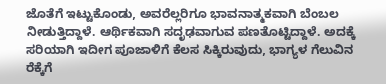ಜೊತೆಗೆ ಇಟ್ಟುಕೊಂಡು, ಅವರೆಲ್ಲರಿಗೂ ಭಾವನಾತ್ಮಕವಾಗಿ ಬೆಂಬಲ ನೀಡುತ್ತಿದ್ದಾಳೆ. ಆರ್ಥಿಕವಾಗಿ ಸದೃಢವಾಗುವ ಪಣತೊಟ್ಟಿದ್ದಾಳೆ. ಅದಕ್ಕೆ ಸರಿಯಾಗಿ ಇದೀಗ ಪೂಜಾಳಿಗೆ ಕೆಲಸ ಸಿಕ್ಕಿರುವುದು, ಭಾಗ್ಯಳ ಗೆಲುವಿನ ರೆಕ್ಕೆಗೆ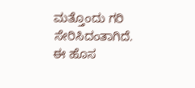ಮತ್ತೊಂದು ಗರಿ ಸೇರಿಸಿದಂತಾಗಿದೆ.
ಈ ಹೊಸ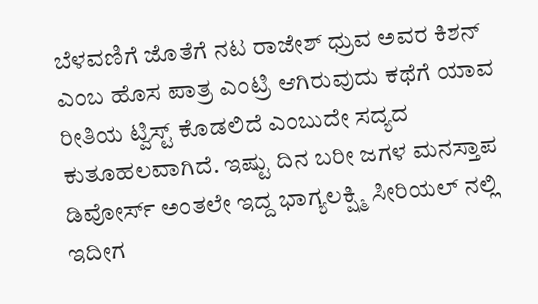ಬೆಳವಣಿಗೆ ಜೊತೆಗೆ ನಟ ರಾಜೇಶ್ ಧ್ರುವ ಅವರ ಕಿಶನ್ ಎಂಬ ಹೊಸ ಪಾತ್ರ ಎಂಟ್ರಿ ಆಗಿರುವುದು ಕಥೆಗೆ ಯಾವ ರೀತಿಯ ಟ್ವಿಸ್ಟ್ ಕೊಡಲಿದೆ ಎಂಬುದೇ ಸದ್ಯದ ಕುತೂಹಲವಾಗಿದೆ. ಇಷ್ಟು ದಿನ ಬರೀ ಜಗಳ ಮನಸ್ತಾಪ ಡಿವೋರ್ಸ್ ಅಂತಲೇ ಇದ್ದ ಭಾಗ್ಯಲಕ್ಷ್ಮಿ ಸೀರಿಯಲ್ ನಲ್ಲಿ ಇದೀಗ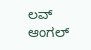ಲವ್ ಆಂಗಲ್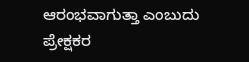ಆರಂಭವಾಗುತ್ತಾ ಎಂಬುದು ಪ್ರೇಕ್ಷಕರ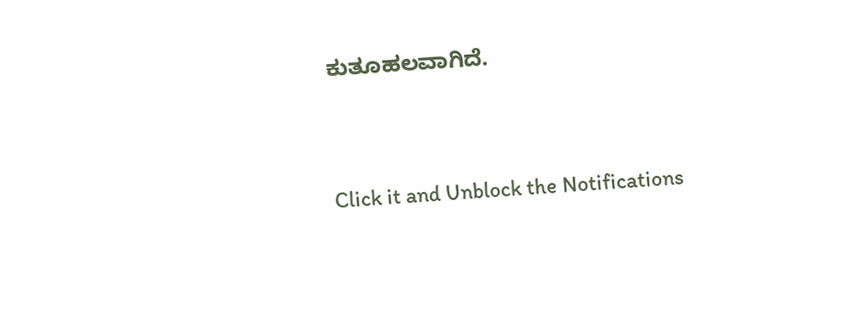ಕುತೂಹಲವಾಗಿದೆ.


Click it and Unblock the Notifications